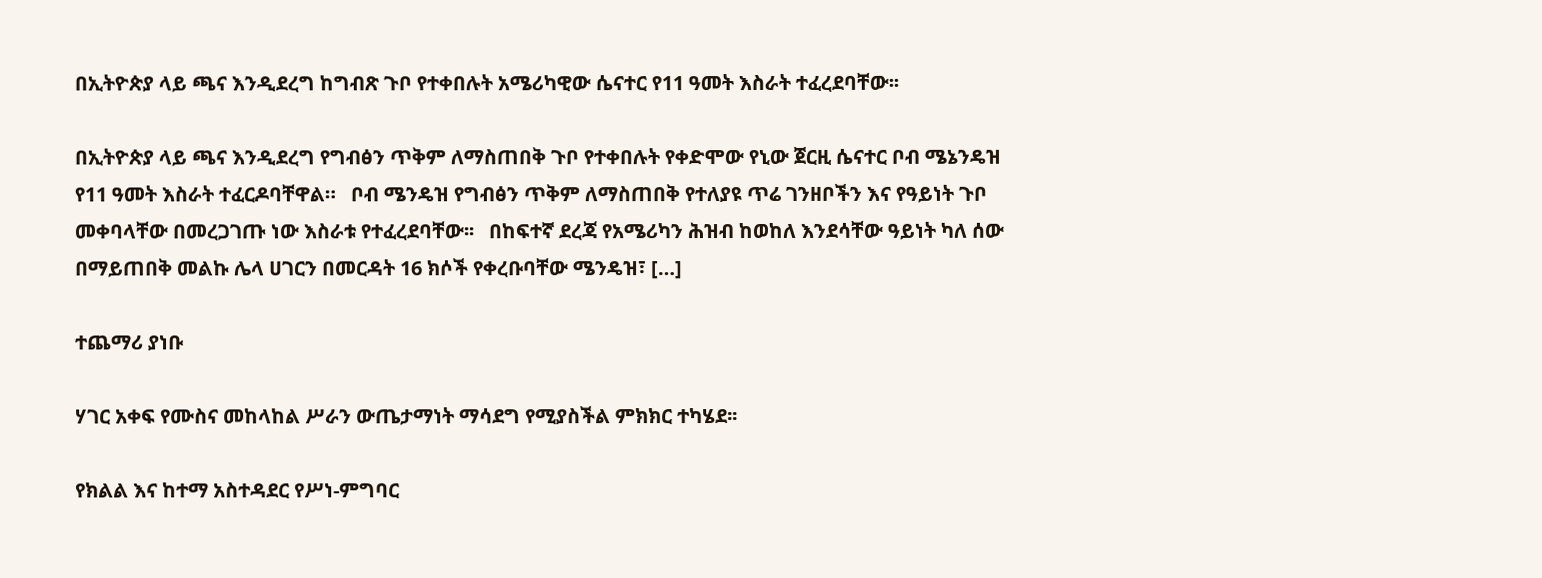በኢትዮጵያ ላይ ጫና እንዲደረግ ከግብጽ ጉቦ የተቀበሉት አሜሪካዊው ሴናተር የ11 ዓመት እስራት ተፈረደባቸው፡፡

በኢትዮጵያ ላይ ጫና እንዲደረግ የግብፅን ጥቅም ለማስጠበቅ ጉቦ የተቀበሉት የቀድሞው የኒው ጀርዚ ሴናተር ቦብ ሜኔንዴዝ የ11 ዓመት እስራት ተፈርዶባቸዋል።   ቦብ ሜንዴዝ የግብፅን ጥቅም ለማስጠበቅ የተለያዩ ጥሬ ገንዘቦችን እና የዓይነት ጉቦ መቀባላቸው በመረጋገጡ ነው እስራቱ የተፈረደባቸው፡፡   በከፍተኛ ደረጃ የአሜሪካን ሕዝብ ከወከለ እንደሳቸው ዓይነት ካለ ሰው በማይጠበቅ መልኩ ሌላ ሀገርን በመርዳት 16 ክሶች የቀረቡባቸው ሜንዴዝ፣ […]

ተጨማሪ ያነቡ

ሃገር አቀፍ የሙስና መከላከል ሥራን ውጤታማነት ማሳደግ የሚያስችል ምክክር ተካሄደ፡፡

የክልል እና ከተማ አስተዳደር የሥነ-ምግባር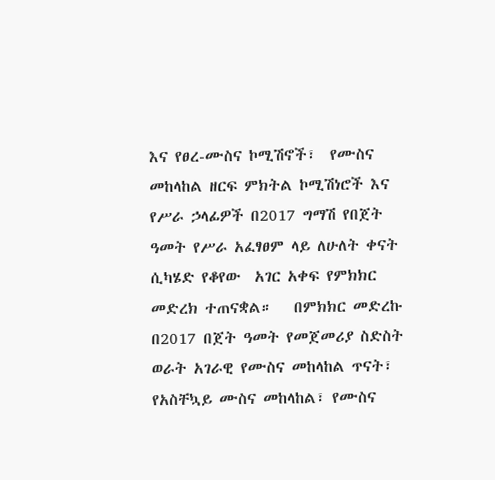እና የፀረ-ሙስና ኮሚሽኖች፣  የሙስና መከላከል ዘርፍ ምክትል ኮሚሽነሮች እና የሥራ ኃላፊዎች በ2017 ግማሽ የበጀት ዓመት የሥራ አፈፃፀም ላይ ለሁለት ቀናት ሲካሄድ የቆየው  አገር አቀፍ የምክክር መድረክ ተጠናቋል።   በምክክር መድረኩ በ2017 በጀት ዓመት የመጀመሪያ ስድስት ወራት አገራዊ የሙስና መከላከል ጥናት፣ የአስቸኳይ ሙስና መከላከል፣ የሙስና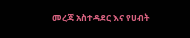መረጃ አስተዳደር እና የሀብት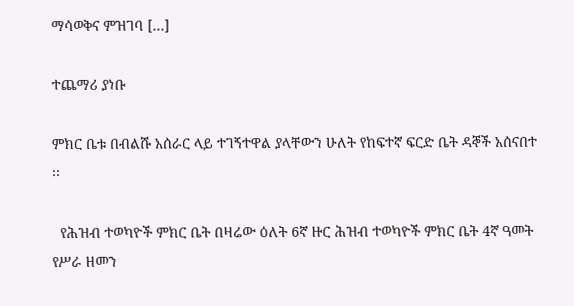ማሳወቅና ምዝገባ […]

ተጨማሪ ያነቡ

ምክር ቤቱ በብልሹ አሰራር ላይ ተገኝተዋል ያላቸውን ሁለት የከፍተኛ ፍርድ ቤት ዳኞች አሰናበተ ፡፡

  የሕዝብ ተወካዮች ምክር ቤት በዛሬው ዕለት 6ኛ ዙር ሕዝብ ተወካዮች ምክር ቤት 4ኛ ዓመት የሥራ ዘመን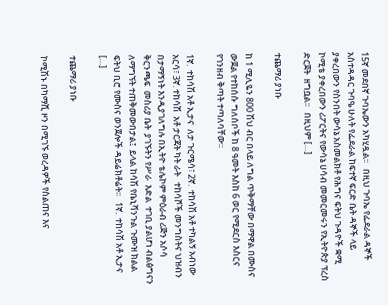15ኛ መደበኛ ጉባኤውን አካሂዷል፡፡   በዚህ ጉባኤ የፌደራል ዳኞች አስተዳዳር ጉባዔ ሁለት የፌደራል ከፍተኛ ፍርድ ቤት ዳኞች ላይ ያቀረበውን የስንበት ውሳኔ አስመልክቶ የሕግና ፍትህ ጉዳዮች ቋሚ ኮሚቴ ያቀረበውን ሪፖርትና የውሳኔ ሀሳብ መመርመሩን የኢትዮጵያ ፕረስ ድርጀት  ዘግቧል፡፡   በዚህም […]

ተጨማሪ ያነቡ

ከ 1 ሚሊዬን 800 ሽህ ብር በላይ ለግል ጥቅማቸው በማዋል በሙስና ውጀል የተከሰሱ ግለሰቦች ከ 8 ዓመት እስከ 6 ወር የሚደርስ እስርና የገንዘብ ቅጣት ተጣለባቸው፡፡

1ኛ.  ተከሳሽ አቶ ኢታና  ለታ ጉርሜሳ፣ 2ኛ.  ተከሳሽ አቶ ተካልኝ አብነው አርሳ፣ 3ኛ. ተከሳሽ  አቶ ታርጃት ካት ራት   ተከሳሾች መንግስትና ህዝብን  በታማኝነት እንዲያገለግሉ በኢትዮ ቴሌኮም ምዕራብ ሪጅን አሶሳ ቅርንጫፍ  መስሪያ ቤት  ያገኙትን የሥራ  እድል  ተገቢ ያልሆነ ብልፅግናን ለማግኘት ተጠቅመውበታል፤  ይላል ከሳሽ የቤኒሻንጉል ጉሙዝ ክልል ፍትህ ቢሮ የሙስና ወንጀሎች ዳይሬክቶሬት፡፡   1ኛ.  ተከሳሽ አቶ ኢታና […]

ተጨማሪ ያነቡ

ኮሚሽኑ በካማሺ ዞን በሚገኙ ወረዳዎች የስልጠና እና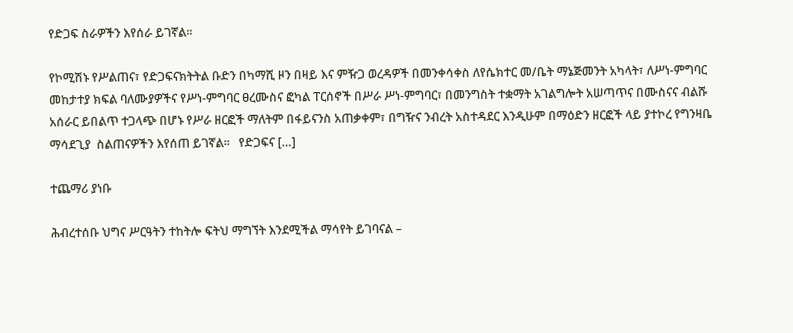የድጋፍ ስራዎችን እየሰራ ይገኛል፡፡

የኮሚሽኑ የሥልጠና፣ የድጋፍናክትትል ቡድን በካማሺ ዞን በዛይ እና ምዥጋ ወረዳዎች በመንቀሳቀስ ለየሴክተር መ/ቤት ማኔጅመንት አካላት፣ ለሥነ-ምግባር መከታተያ ክፍል ባለሙያዎችና የሥነ-ምግባር ፀረሙስና ፎካል ፐርሰኖች በሥራ ሥነ-ምግባር፣ በመንግስት ተቋማት አገልግሎት አሠጣጥና በሙስናና ብልሹ አሰራር ይበልጥ ተጋላጭ በሆኑ የሥራ ዘርፎች ማለትም በፋይናንስ አጠቃቀም፣ በግዥና ንብረት አስተዳደር እንዲሁም በማዕድን ዘርፎች ላይ ያተኮረ የግንዛቤ ማሳደጊያ  ስልጠናዎችን እየሰጠ ይገኛል።   የድጋፍና […]

ተጨማሪ ያነቡ

ሕብረተሰቡ ህግና ሥርዓትን ተከትሎ ፍትህ ማግኘት እንደሚችል ማሳየት ይገባናል –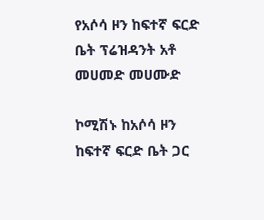የአሶሳ ዞን ከፍተኛ ፍርድ ቤት ፕሬዝዳንት አቶ መሀመድ መሀሙድ

ኮሚሽኑ ከአሶሳ ዞን ከፍተኛ ፍርድ ቤት ጋር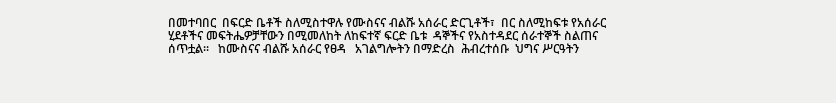በመተባበር  በፍርድ ቤቶች ስለሚስተዋሉ የሙስናና ብልሹ አሰራር ድርጊቶች፣  በር ስለሚከፍቱ የአሰራር ሂደቶችና መፍትሔዎቻቸውን በሚመለከት ለከፍተኛ ፍርድ ቤቱ  ዳኞችና የአስተዳደር ሰራተኞች ስልጠና ሰጥቷል፡፡   ከሙስናና ብልሹ አሰራር የፀዳ   አገልግሎትን በማድረስ  ሕብረተሰቡ  ህግና ሥርዓትን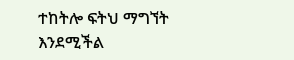ተከትሎ ፍትህ ማግኘት እንደሚችል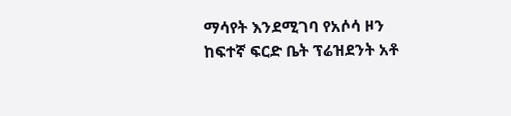ማሳየት እንደሚገባ የአሶሳ ዞን ከፍተኛ ፍርድ ቤት ፕሬዝደንት አቶ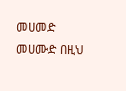መሀመድ መሀሙድ በዚህ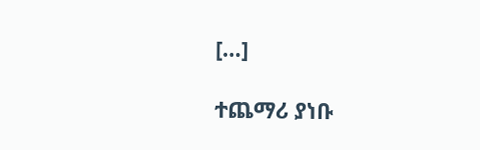[…]

ተጨማሪ ያነቡ